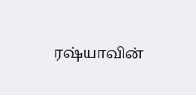ரஷ்யாவின்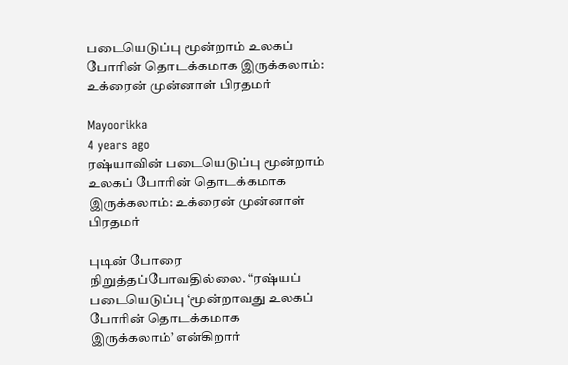படையெடுப்பு மூன்றாம் உலகப் போரின் தொடக்கமாக இருக்கலாம்: உக்ரைன் முன்னாள் பிரதமர்

Mayoorikka
4 years ago
ரஷ்யாவின் படையெடுப்பு மூன்றாம் உலகப் போரின் தொடக்கமாக இருக்கலாம்: உக்ரைன் முன்னாள் பிரதமர்

புடின் போரை நிறுத்தப்போவதில்லை. “ரஷ்யப் படையெடுப்பு ‘மூன்றாவது உலகப் போரின் தொடக்கமாக
இருக்கலாம்’ என்கிறார்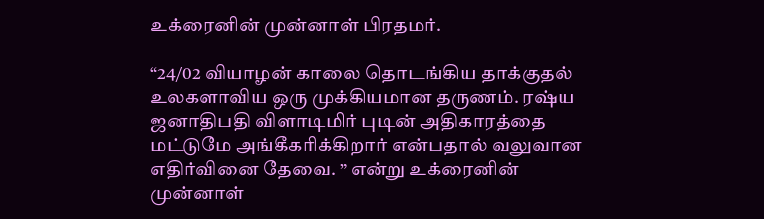உக்ரைனின் முன்னாள் பிரதமர்.

“24/02 வியாழன் காலை தொடங்கிய தாக்குதல் உலகளாவிய ஒரு முக்கியமான தருணம். ரஷ்ய ஜனாதிபதி விளாடிமிர் புடின் அதிகாரத்தை மட்டுமே அங்கீகரிக்கிறார் என்பதால் வலுவான எதிர்வினை தேவை. ” என்று உக்ரைனின் முன்னாள்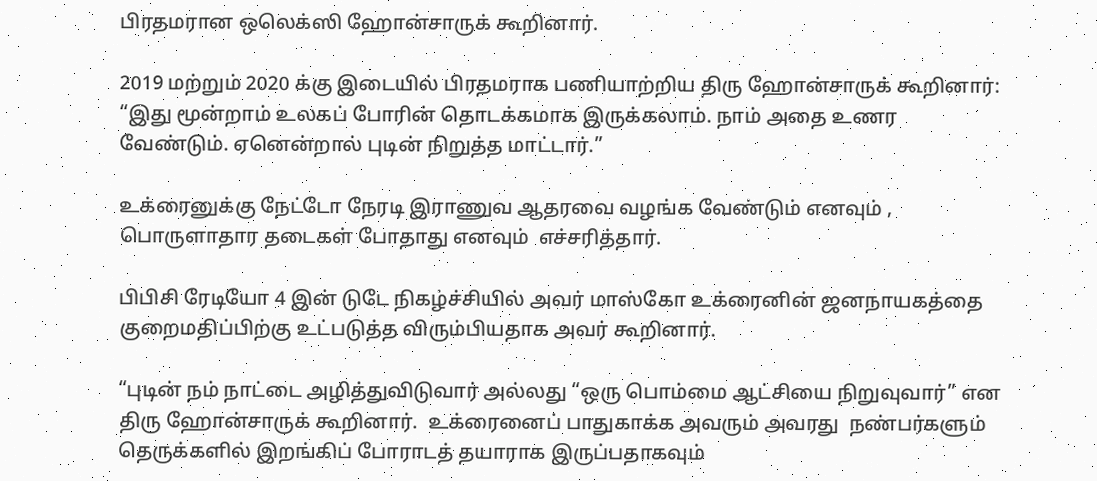பிரதமரான ஒலெக்ஸி ஹோன்சாருக் கூறினார்.

2019 மற்றும் 2020 க்கு இடையில் பிரதமராக பணியாற்றிய திரு ஹோன்சாருக் கூறினார்: “இது மூன்றாம் உலகப் போரின் தொடக்கமாக இருக்கலாம். நாம் அதை உணர வேண்டும். ஏனென்றால் புடின் நிறுத்த மாட்டார்.”

உக்ரைனுக்கு நேட்டோ நேரடி இராணுவ ஆதரவை வழங்க வேண்டும் எனவும் , பொருளாதார தடைகள் போதாது எனவும்  எச்சரித்தார்.

பிபிசி ரேடியோ 4 இன் டுடே நிகழ்ச்சியில் அவர் மாஸ்கோ உக்ரைனின் ஜனநாயகத்தை குறைமதிப்பிற்கு உட்படுத்த விரும்பியதாக அவர் கூறினார்.

“புடின் நம் நாட்டை அழித்துவிடுவார் அல்லது “ஒரு பொம்மை ஆட்சியை நிறுவுவார்” என திரு ஹோன்சாருக் கூறினார்.  உக்ரைனைப் பாதுகாக்க அவரும் அவரது  நண்பர்களும் தெருக்களில் இறங்கிப் போராடத் தயாராக இருப்பதாகவும்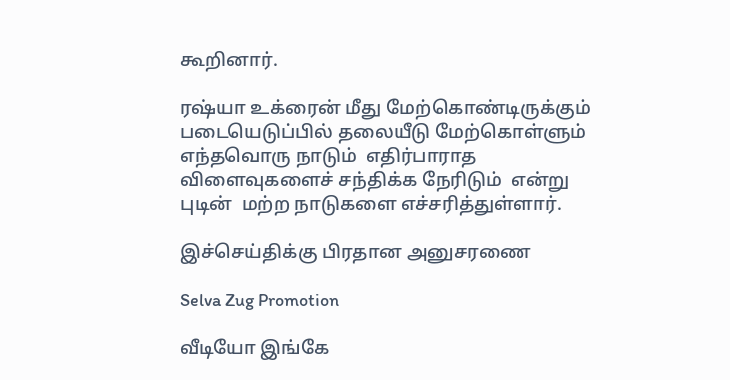கூறினார்.

ரஷ்யா உக்ரைன் மீது மேற்கொண்டிருக்கும் படையெடுப்பில் தலையீடு மேற்கொள்ளும் எந்தவொரு நாடும்  எதிர்பாராத விளைவுகளைச் சந்திக்க நேரிடும்  என்று  புடின்  மற்ற நாடுகளை எச்சரித்துள்ளார்.

இச்செய்திக்கு பிரதான அனுசரணை

Selva Zug Promotion

வீடியோ இங்கே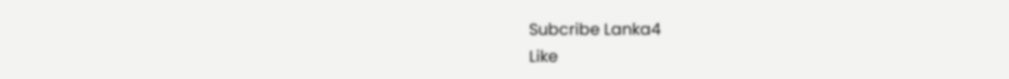Subcribe Lanka4
Like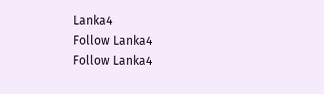Lanka4
Follow Lanka4
Follow Lanka4